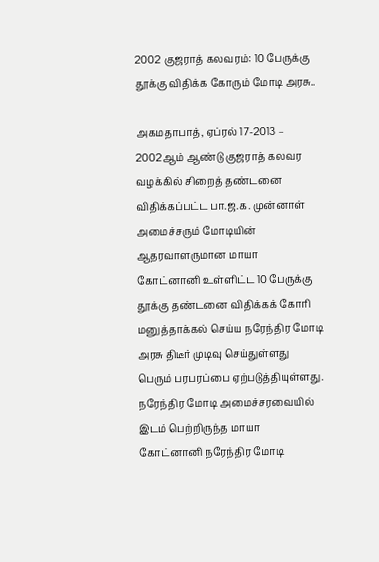2002 குஜராத் கலவரம்: 10 பேருக்கு தூக்கு விதிக்க கோரும் மோடி அரசு..

அகமதாபாத், ஏப்ரல் 17-2013 – 2002ஆம் ஆண்டு குஜராத் கலவர வழக்கில் சிறைத் தண்டனை விதிக்கப்பட்ட பா.ஜ.க. முன்னாள் அமைச்சரும் மோடியின் ஆதரவாளருமான மாயா கோட்னானி உள்ளிட்ட 10 பேருக்கு தூக்கு தண்டனை விதிக்கக் கோரி மனுத்தாக்கல் செய்ய நரேந்திர மோடி அரசு திடீர் முடிவு செய்துள்ளது பெரும் பரபரப்பை ஏற்படுத்தியுள்ளது.  நரேந்திர மோடி அமைச்சரவையில் இடம் பெற்றிருந்த மாயா கோட்னானி நரேந்திர மோடி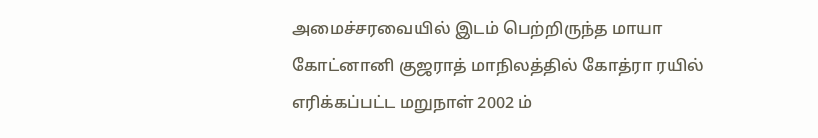அமைச்சரவையில் இடம் பெற்றிருந்த மாயா கோட்னானி குஜராத் மாநிலத்தில் கோத்ரா ரயில் எரிக்கப்பட்ட மறுநாள் 2002 ம்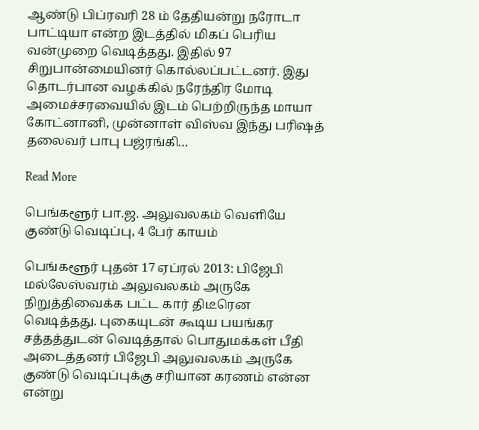ஆண்டு பிப்ரவரி 28 ம் தேதியன்று நரோடா பாட்டியா என்ற இடத்தில் மிகப் பெரிய வன்முறை வெடித்தது. இதில் 97 சிறுபான்மையினர் கொல்லப்பட்டனர். இது தொடர்பான வழக்கில் நரேந்திர மோடி அமைச்சரவையில் இடம் பெற்றிருந்த மாயா கோட்னானி, முன்னாள் விஸ்வ இந்து பரிஷத் தலைவர் பாபு பஜ்ரங்கி…

Read More

பெங்களூர் பா.ஜ. அலுவலகம் வெளியே குண்டு வெடிப்பு, 4 பேர் காயம்

பெங்களூர் புதன் 17 ஏப்ரல் 2013: பிஜேபி மல்லேஸ்வரம் அலுவலகம் அருகே நிறுத்திவைக்க பட்ட கார் திடீரென வெடித்தது. புகையுடன் கூடிய பயங்கர சத்தத்துடன் வெடித்தால் பொதுமக்கள் பீதி அடைத்தனர் பிஜேபி அலுவலகம் அருகே குண்டு வெடிப்புக்கு சரியான கரணம் என்ன என்று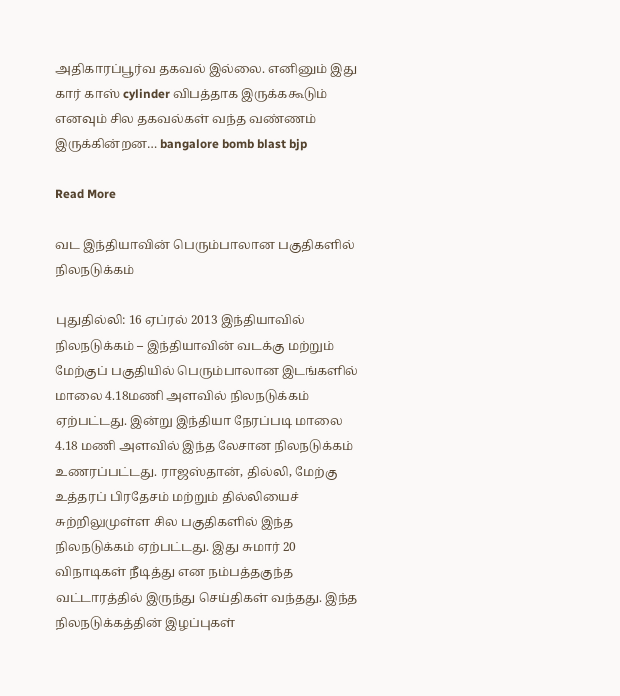அதிகாரப்பூர்வ தகவல் இல்லை. எனினும் இது கார் காஸ் cylinder விபத்தாக இருக்ககூடும் எனவும் சில தகவல்கள் வந்த வண்ணம் இருக்கின்றன… bangalore bomb blast bjp

Read More

வட இந்தியாவின் பெரும்பாலான பகுதிகளில் நிலநடுக்கம்

புதுதில்லி: 16 ஏப்ரல் 2013 இந்தியாவில் நிலநடுக்கம் – இந்தியாவின் வடக்கு மற்றும் மேற்குப் பகுதியில் பெரும்பாலான இடங்களில் மாலை 4.18மணி அளவில் நிலநடுக்கம் ஏற்பட்டது. இன்று இந்தியா நேரப்படி மாலை 4.18 மணி அளவில் இந்த லேசான நிலநடுக்கம் உணரப்பட்டது. ராஜஸ்தான், தில்லி, மேற்கு உத்தரப் பிரதேசம் மற்றும் தில்லியைச் சுற்றிலுமுள்ள சில பகுதிகளில் இந்த நிலநடுக்கம் ஏற்பட்டது. இது சுமார் 20 விநாடிகள் நீடித்து என நம்பத்தகுந்த வட்டாரத்தில் இருந்து செய்திகள் வந்தது. இந்த நிலநடுக்கத்தின் இழப்புகள்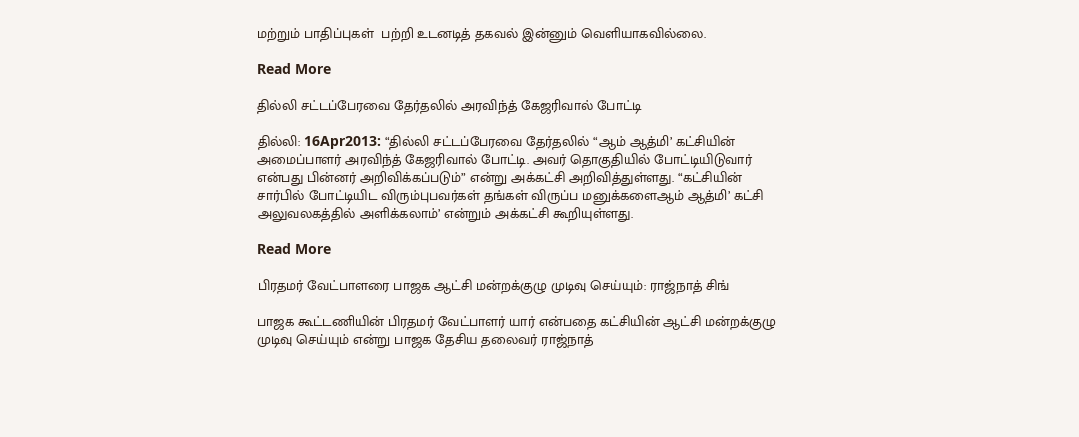மற்றும் பாதிப்புகள்  பற்றி உடனடித் தகவல் இன்னும் வெளியாகவில்லை.

Read More

தில்லி சட்டப்பேரவை தேர்தலில் அரவிந்த் கேஜரிவால் போட்டி

தில்லி: 16Apr2013: “தில்லி சட்டப்பேரவை தேர்தலில் “ஆம் ஆத்மி’ கட்சியின் அமைப்பாளர் அரவிந்த் கேஜரிவால் போட்டி. அவர் தொகுதியில் போட்டியிடுவார் என்பது பின்னர் அறிவிக்கப்படும்” என்று அக்கட்சி அறிவித்துள்ளது. “கட்சியின் சார்பில் போட்டியிட விரும்புபவர்கள் தங்கள் விருப்ப மனுக்களைஆம் ஆத்மி’ கட்சி அலுவலகத்தில் அளிக்கலாம்’ என்றும் அக்கட்சி கூறியுள்ளது.

Read More

பிரதமர் வேட்பாளரை பாஜக ஆட்சி மன்றக்குழு முடிவு செய்யும்: ராஜ்நாத் சிங்

பாஜக கூட்டணியின் பிரதமர் வேட்பாளர் யார் என்பதை கட்சியின் ஆட்சி மன்றக்குழு முடிவு செய்யும் என்று பாஜக தேசிய தலைவர் ராஜ்நாத்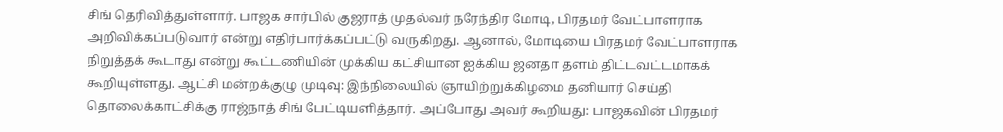சிங் தெரிவித்துள்ளார். பாஜக சார்பில் குஜராத் முதல்வர் நரேந்திர மோடி, பிரதமர் வேட்பாளராக அறிவிக்கப்படுவார் என்று எதிர்பார்க்கப்பட்டு வருகிறது. ஆனால், மோடியை பிரதமர் வேட்பாளராக நிறுத்தக் கூடாது என்று கூட்டணியின் முக்கிய கட்சியான ஐக்கிய ஜனதா தளம் திட்டவட்டமாகக் கூறியுள்ளது. ஆட்சி மன்றக்குழு முடிவு: இந்நிலையில் ஞாயிற்றுக்கிழமை தனியார் செய்தி தொலைக்காட்சிக்கு ராஜ்நாத் சிங் பேட்டியளித்தார். அப்போது அவர் கூறியது: பாஜகவின் பிரதமர்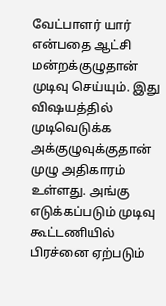வேட்பாளர் யார் என்பதை ஆட்சி மன்றக்குழுதான் முடிவு செய்யும். இது விஷயத்தில் முடிவெடுக்க அக்குழுவுக்குதான் முழு அதிகாரம் உள்ளது. அங்கு எடுக்கப்படும் முடிவு கூட்டணியில் பிரச்னை ஏற்படும்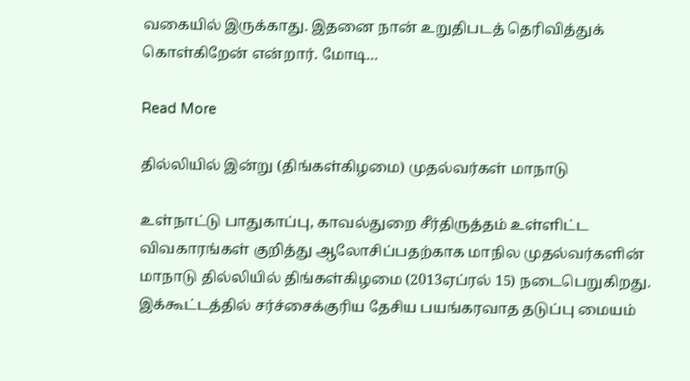வகையில் இருக்காது. இதனை நான் உறுதிபடத் தெரிவித்துக் கொள்கிறேன் என்றார். மோடி…

Read More

தில்லியில் இன்று (திங்கள்கிழமை) முதல்வர்கள் மாநாடு

உள்நாட்டு பாதுகாப்பு, காவல்துறை சீர்திருத்தம் உள்ளிட்ட விவகாரங்கள் குறித்து ஆலோசிப்பதற்காக மாநில முதல்வர்களின் மாநாடு தில்லியில் திங்கள்கிழமை (2013ஏப்ரல் 15) நடைபெறுகிறது. இக்கூட்டத்தில் சர்ச்சைக்குரிய தேசிய பயங்கரவாத தடுப்பு மையம்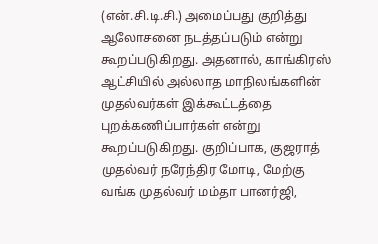(என்.சி.டி.சி.) அமைப்பது குறித்து ஆலோசனை நடத்தப்படும் என்று கூறப்படுகிறது. அதனால், காங்கிரஸ் ஆட்சியில் அல்லாத மாநிலங்களின் முதல்வர்கள் இக்கூட்டத்தை புறக்கணிப்பார்கள் என்று கூறப்படுகிறது. குறிப்பாக, குஜராத் முதல்வர் நரேந்திர மோடி, மேற்கு வங்க முதல்வர் மம்தா பானர்ஜி,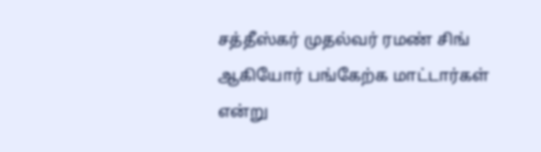சத்தீஸ்கர் முதல்வர் ரமண் சிங் ஆகியோர் பங்கேற்க மாட்டார்கள் என்று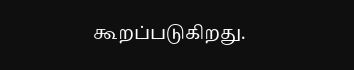கூறப்படுகிறது.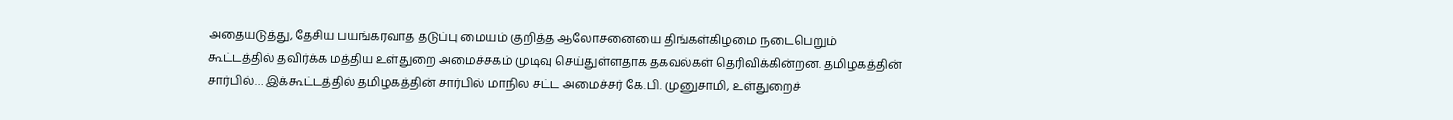அதையடுத்து, தேசிய பயங்கரவாத தடுப்பு மையம் குறித்த ஆலோசனையை திங்கள்கிழமை நடைபெறும் கூட்டத்தில் தவிர்க்க மத்திய உள்துறை அமைச்சகம் முடிவு செய்துள்ளதாக தகவல்கள் தெரிவிக்கின்றன. தமிழகத்தின் சார்பில்… இக்கூட்டத்தில் தமிழகத்தின் சார்பில் மாநில சட்ட அமைச்சர் கே.பி. முனுசாமி, உள்துறைச்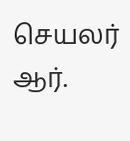செயலர் ஆர்.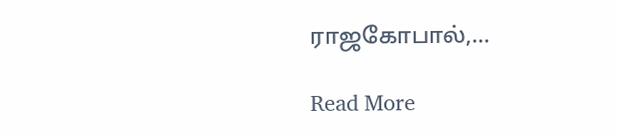ராஜகோபால்,…

Read More